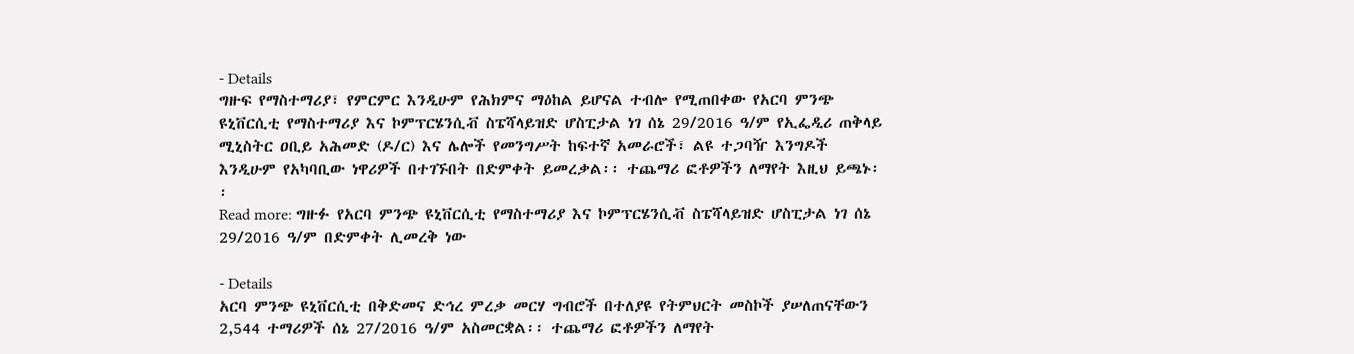- Details
ግዙፍ የማስተማሪያ፣ የምርምር እንዲሁም የሕክምና ማዕከል ይሆናል ተብሎ የሚጠበቀው የአርባ ምንጭ ዩኒቨርሲቲ የማስተማሪያ እና ኮምፕርሄንሲቭ ስፔሻላይዝድ ሆስፒታል ነገ ሰኔ 29/2016 ዓ/ም የኢፌዲሪ ጠቅላይ ሚኒስትር ዐቢይ አሕመድ (ዶ/ር) እና ሌሎች የመንግሥት ከፍተኛ አመራሮች፣ ልዩ ተጋባዥ እንግዶች እንዲሁም የአካባቢው ነዋሪዎች በተገኙበት በድምቀት ይመረቃል፡፡ ተጨማሪ ፎቶዎችን ለማየት እዚህ ይጫኑ፡፡
Read more: ግዙፉ የአርባ ምንጭ ዩኒቨርሲቲ የማስተማሪያ እና ኮምፕርሄንሲቭ ስፔሻላይዝድ ሆስፒታል ነገ ሰኔ 29/2016 ዓ/ም በድምቀት ሊመረቅ ነው

- Details
አርባ ምንጭ ዩኒቨርሲቲ በቅድመና ድኅረ ምረቃ መርሃ ግብሮች በተለያዩ የትምህርት መስኮች ያሠለጠናቸውን 2,544 ተማሪዎች ሰኔ 27/2016 ዓ/ም አስመርቋል፡፡ ተጨማሪ ፎቶዎችን ለማየት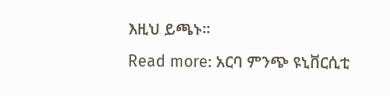እዚህ ይጫኑ፡፡
Read more: አርባ ምንጭ ዩኒቨርሲቲ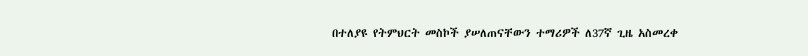በተለያዩ የትምህርት መስኮች ያሠለጠናቸውን ተማሪዎች ለ37ኛ ጊዜ አስመረቀ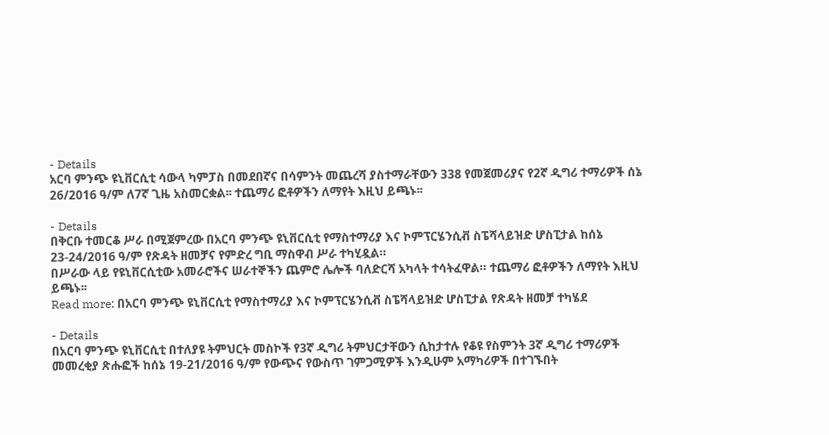- Details
አርባ ምንጭ ዩኒቨርሲቲ ሳውላ ካምፓስ በመደበኛና በሳምንት መጨረሻ ያስተማራቸውን 338 የመጀመሪያና የ2ኛ ዲግሪ ተማሪዎች ሰኔ 26/2016 ዓ/ም ለ7ኛ ጊዜ አስመርቋል፡፡ ተጨማሪ ፎቶዎችን ለማየት እዚህ ይጫኑ፡፡

- Details
በቅርቡ ተመርቆ ሥራ በሚጀምረው በአርባ ምንጭ ዩኒቨርሲቲ የማስተማሪያ እና ኮምፕርሄንሲቭ ስፔሻላይዝድ ሆስፒታል ከሰኔ 23-24/2016 ዓ/ም የጽዳት ዘመቻና የምድረ ግቢ ማስዋብ ሥራ ተካሂዷል።
በሥራው ላይ የዩኒቨርሲቲው አመራሮችና ሠራተኞችን ጨምሮ ሌሎች ባለድርሻ አካላት ተሳትፈዋል። ተጨማሪ ፎቶዎችን ለማየት እዚህ ይጫኑ፡፡
Read more: በአርባ ምንጭ ዩኒቨርሲቲ የማስተማሪያ እና ኮምፕርሄንሲቭ ስፔሻላይዝድ ሆስፒታል የጽዳት ዘመቻ ተካሄደ

- Details
በአርባ ምንጭ ዩኒቨርሲቲ በተለያዩ ትምህርት መስኮች የ3ኛ ዲግሪ ትምህርታቸውን ሲከታተሉ የቆዩ የስምንት 3ኛ ዲግሪ ተማሪዎች መመረቂያ ጽሑፎች ከሰኔ 19-21/2016 ዓ/ም የውጭና የውስጥ ገምጋሚዎች እንዲሁም አማካሪዎች በተገኙበት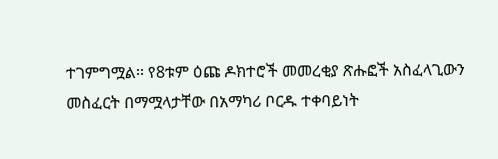ተገምግሟል፡፡ የ8ቱም ዕጩ ዶክተሮች መመረቂያ ጽሑፎች አስፈላጊውን መስፈርት በማሟላታቸው በአማካሪ ቦርዱ ተቀባይነት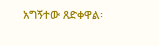አግኝተው ጸድቀዋል፡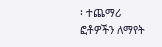፡ ተጨማሪ ፎቶዎችን ለማየት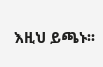እዚህ ይጫኑ፡፡